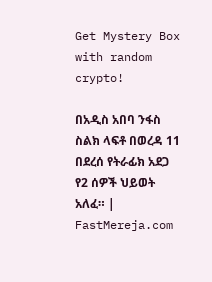Get Mystery Box with random crypto!

በአዲስ አበባ ንፋስ ስልክ ላፍቶ በወረዳ 11 በደረሰ የትራፊክ አደጋ የ2 ሰዎች ህይወት አለፈ። | FastMereja.com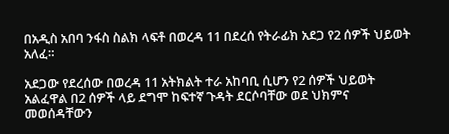በአዲስ አበባ ንፋስ ስልክ ላፍቶ በወረዳ 11 በደረሰ የትራፊክ አደጋ የ2 ሰዎች ህይወት አለፈ።

አደጋው የደረሰው በወረዳ 11 አትክልት ተራ አከባቢ ሲሆን የ2 ሰዎች ህይወት አልፈዋል በ2 ሰዎች ላይ ደግሞ ከፍተኛ ጉዳት ደርሶባቸው ወደ ህክምና መወሰዳቸውን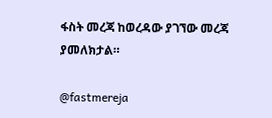ፋስት መረጃ ከወረዳው ያገኘው መረጃ ያመለክታል።

@fastmereja